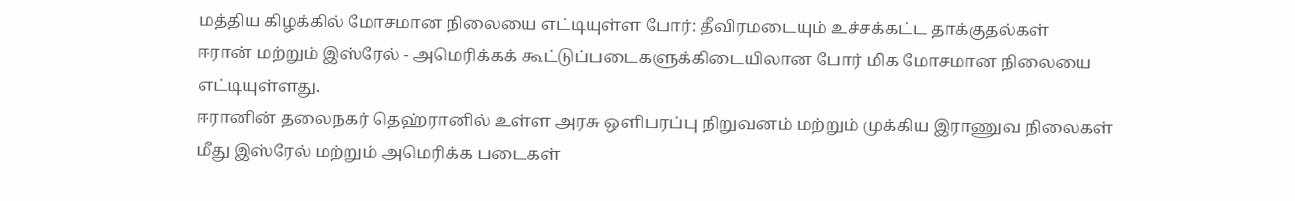மத்திய கிழக்கில் மோசமான நிலையை எட்டியுள்ள போர்: தீவிரமடையும் உச்சக்கட்ட தாக்குதல்கள்
ஈரான் மற்றும் இஸ்ரேல் - அமெரிக்கக் கூட்டுப்படைகளுக்கிடையிலான போர் மிக மோசமான நிலையை எட்டியுள்ளது.
ஈரானின் தலைநகர் தெஹ்ரானில் உள்ள அரசு ஒளிபரப்பு நிறுவனம் மற்றும் முக்கிய இராணுவ நிலைகள் மீது இஸ்ரேல் மற்றும் அமெரிக்க படைகள்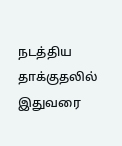நடத்திய தாக்குதலில் இதுவரை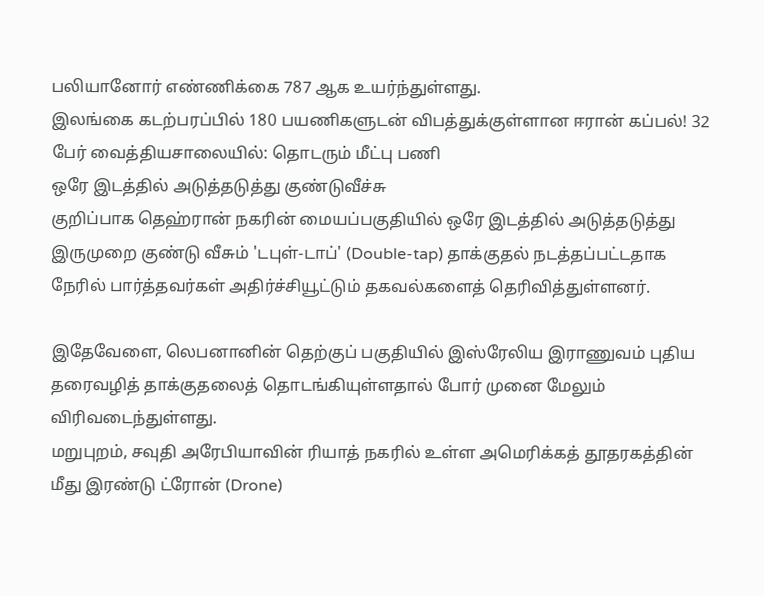பலியானோர் எண்ணிக்கை 787 ஆக உயர்ந்துள்ளது.
இலங்கை கடற்பரப்பில் 180 பயணிகளுடன் விபத்துக்குள்ளான ஈரான் கப்பல்! 32 பேர் வைத்தியசாலையில்: தொடரும் மீட்பு பணி
ஒரே இடத்தில் அடுத்தடுத்து குண்டுவீச்சு
குறிப்பாக தெஹ்ரான் நகரின் மையப்பகுதியில் ஒரே இடத்தில் அடுத்தடுத்து இருமுறை குண்டு வீசும் 'டபுள்-டாப்' (Double-tap) தாக்குதல் நடத்தப்பட்டதாக நேரில் பார்த்தவர்கள் அதிர்ச்சியூட்டும் தகவல்களைத் தெரிவித்துள்ளனர்.

இதேவேளை, லெபனானின் தெற்குப் பகுதியில் இஸ்ரேலிய இராணுவம் புதிய தரைவழித் தாக்குதலைத் தொடங்கியுள்ளதால் போர் முனை மேலும் விரிவடைந்துள்ளது.
மறுபுறம், சவுதி அரேபியாவின் ரியாத் நகரில் உள்ள அமெரிக்கத் தூதரகத்தின் மீது இரண்டு ட்ரோன் (Drone)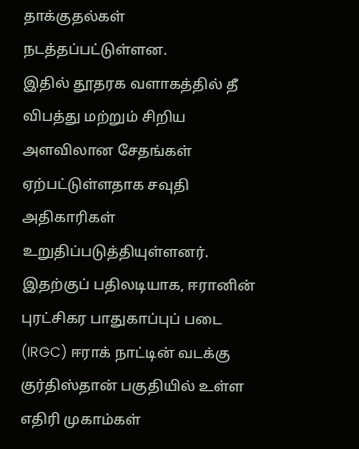தாக்குதல்கள் நடத்தப்பட்டுள்ளன.
இதில் தூதரக வளாகத்தில் தீ விபத்து மற்றும் சிறிய அளவிலான சேதங்கள் ஏற்பட்டுள்ளதாக சவுதி அதிகாரிகள் உறுதிப்படுத்தியுள்ளனர்.
இதற்குப் பதிலடியாக, ஈரானின் புரட்சிகர பாதுகாப்புப் படை (IRGC) ஈராக் நாட்டின் வடக்கு குர்திஸ்தான் பகுதியில் உள்ள எதிரி முகாம்கள்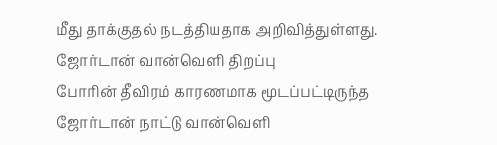மீது தாக்குதல் நடத்தியதாக அறிவித்துள்ளது.
ஜோர்டான் வான்வெளி திறப்பு
போரின் தீவிரம் காரணமாக மூடப்பட்டிருந்த ஜோர்டான் நாட்டு வான்வெளி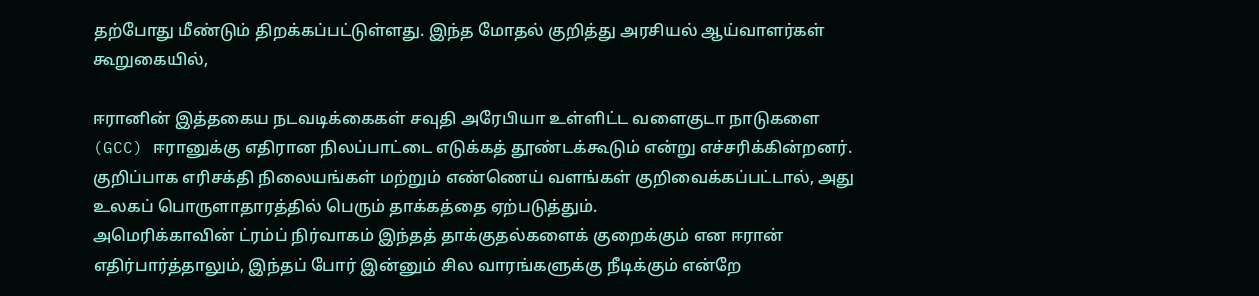தற்போது மீண்டும் திறக்கப்பட்டுள்ளது. இந்த மோதல் குறித்து அரசியல் ஆய்வாளர்கள் கூறுகையில்,

ஈரானின் இத்தகைய நடவடிக்கைகள் சவுதி அரேபியா உள்ளிட்ட வளைகுடா நாடுகளை (GCC) ஈரானுக்கு எதிரான நிலப்பாட்டை எடுக்கத் தூண்டக்கூடும் என்று எச்சரிக்கின்றனர்.
குறிப்பாக எரிசக்தி நிலையங்கள் மற்றும் எண்ணெய் வளங்கள் குறிவைக்கப்பட்டால், அது உலகப் பொருளாதாரத்தில் பெரும் தாக்கத்தை ஏற்படுத்தும்.
அமெரிக்காவின் ட்ரம்ப் நிர்வாகம் இந்தத் தாக்குதல்களைக் குறைக்கும் என ஈரான் எதிர்பார்த்தாலும், இந்தப் போர் இன்னும் சில வாரங்களுக்கு நீடிக்கும் என்றே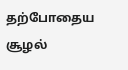தற்போதைய சூழல்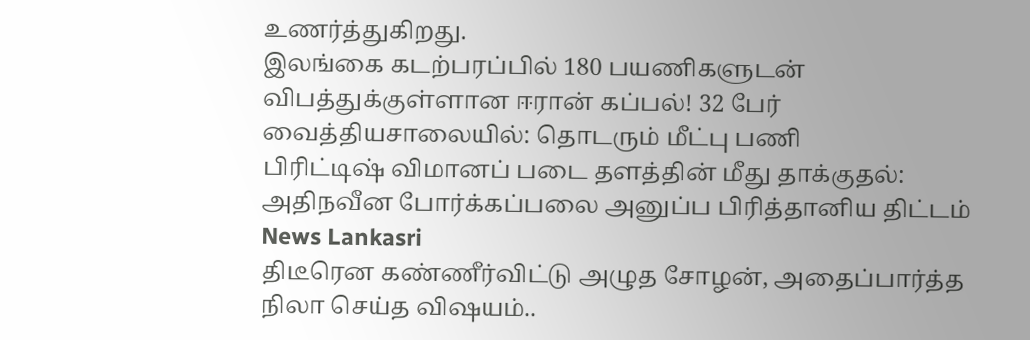உணர்த்துகிறது.
இலங்கை கடற்பரப்பில் 180 பயணிகளுடன் விபத்துக்குள்ளான ஈரான் கப்பல்! 32 பேர் வைத்தியசாலையில்: தொடரும் மீட்பு பணி
பிரிட்டிஷ் விமானப் படை தளத்தின் மீது தாக்குதல்: அதிநவீன போர்க்கப்பலை அனுப்ப பிரித்தானிய திட்டம் News Lankasri
திடீரென கண்ணீர்விட்டு அழுத சோழன், அதைப்பார்த்த நிலா செய்த விஷயம்..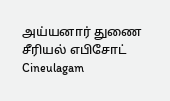அய்யனார் துணை சீரியல் எபிசோட் Cineulagam